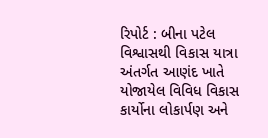રિપોર્ટ : બીના પટેલ
વિશ્વાસથી વિકાસ યાત્રા અંતર્ગત આણંદ ખાતે યોજાયેલ વિવિધ વિકાસ કાર્યોના લોકાર્પણ અને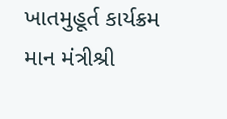ખાતમુહૂર્ત કાર્યક્રમ માન મંત્રીશ્રી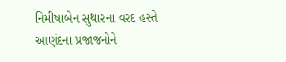નિમીષાબેન સુથારના વરદ હસ્તે આણંદના પ્રજાજનોને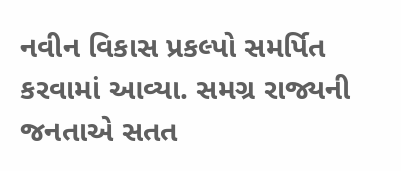નવીન વિકાસ પ્રકલ્પો સમર્પિત કરવામાં આવ્યા. સમગ્ર રાજ્યની જનતાએ સતત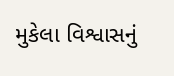મુકેલા વિશ્વાસનું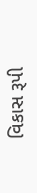વિકાસ રૂપી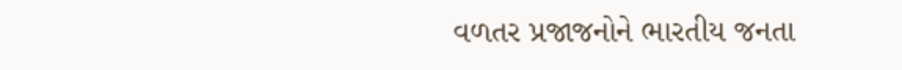વળતર પ્રજાજનોને ભારતીય જનતા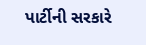પાર્ટીની સરકારે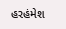હરહંમેશ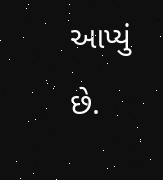આપ્યું છે.